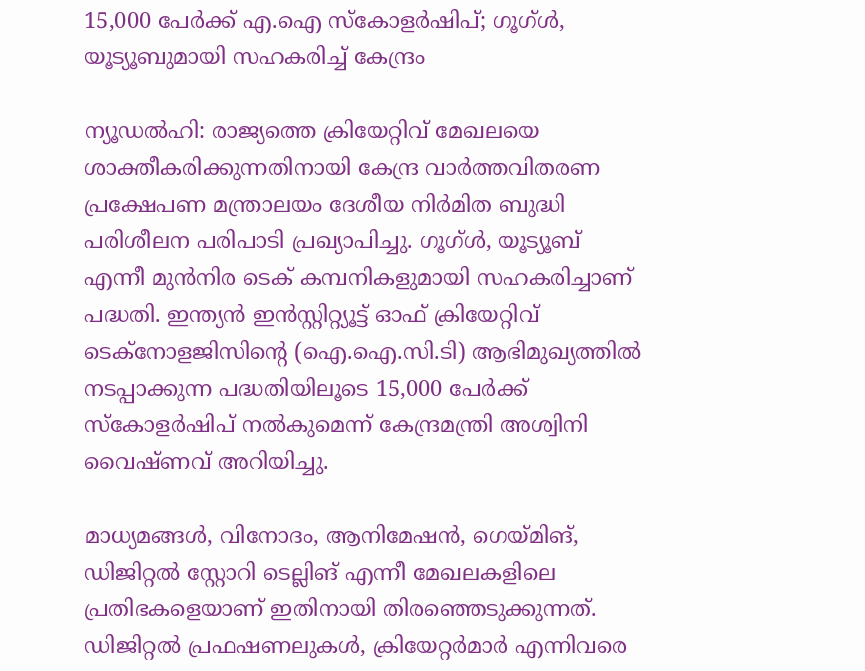15,000 പേർക്ക് എ.ഐ സ്കോളർഷിപ്; ഗൂഗ്ൾ, യൂട്യൂബുമായി സഹകരിച്ച് കേന്ദ്രം

ന്യൂഡൽഹി: രാജ്യത്തെ ക്രിയേറ്റിവ് മേഖലയെ ശാക്തീകരിക്കുന്നതിനായി കേന്ദ്ര വാർത്തവിതരണ പ്രക്ഷേപണ മന്ത്രാലയം ദേശീയ നിർമിത ബുദ്ധി പരിശീലന പരിപാടി പ്രഖ്യാപിച്ചു. ഗൂഗ്ൾ, യൂട്യൂബ് എന്നീ മുൻനിര ടെക് കമ്പനികളുമായി സഹകരിച്ചാണ് പദ്ധതി. ഇന്ത്യൻ ഇൻസ്റ്റിറ്റ്യൂട്ട് ഓഫ് ക്രിയേറ്റിവ് ടെക്നോളജിസിന്റെ (ഐ.ഐ.സി.ടി) ആഭിമുഖ്യത്തിൽ നടപ്പാക്കുന്ന പദ്ധതിയിലൂടെ 15,000 പേർക്ക് സ്കോളർഷിപ് നൽകുമെന്ന് കേന്ദ്രമന്ത്രി അശ്വിനി വൈഷ്ണവ് അറിയിച്ചു.

മാധ്യമങ്ങൾ, വിനോദം, ആനിമേഷൻ, ഗെയ്മിങ്, ഡിജിറ്റൽ സ്റ്റോറി ടെല്ലിങ് എന്നീ മേഖലകളിലെ പ്രതിഭകളെയാണ് ഇതിനായി തിരഞ്ഞെടുക്കുന്നത്. ഡിജിറ്റൽ പ്രഫഷണലുകൾ, ക്രിയേറ്റർമാർ എന്നിവരെ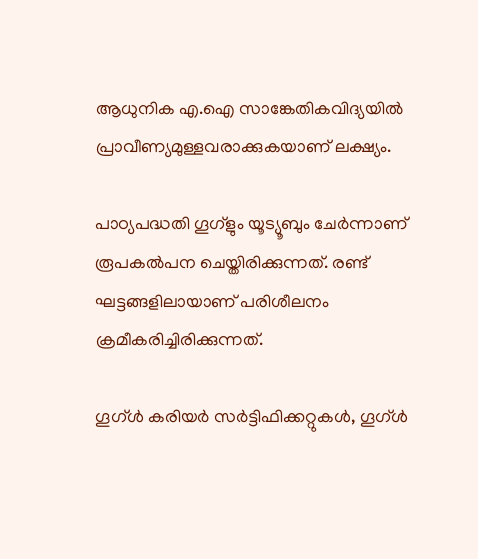ആധുനിക എ.ഐ സാങ്കേതികവിദ്യയിൽ പ്രാവീണ്യമുള്ളവരാക്കുകയാണ് ലക്ഷ്യം.

പാഠ്യപദ്ധതി ഗൂഗ്ളും യൂട്യൂബും ചേർന്നാണ് രൂപകൽപന ചെയ്തിരിക്കുന്നത്. രണ്ട് ഘട്ടങ്ങളിലായാണ് പരിശീലനം ക്രമീകരിച്ചിരിക്കുന്നത്.

ഗൂഗ്ൾ കരിയർ സർട്ടിഫിക്കറ്റുകൾ, ഗൂഗ്ൾ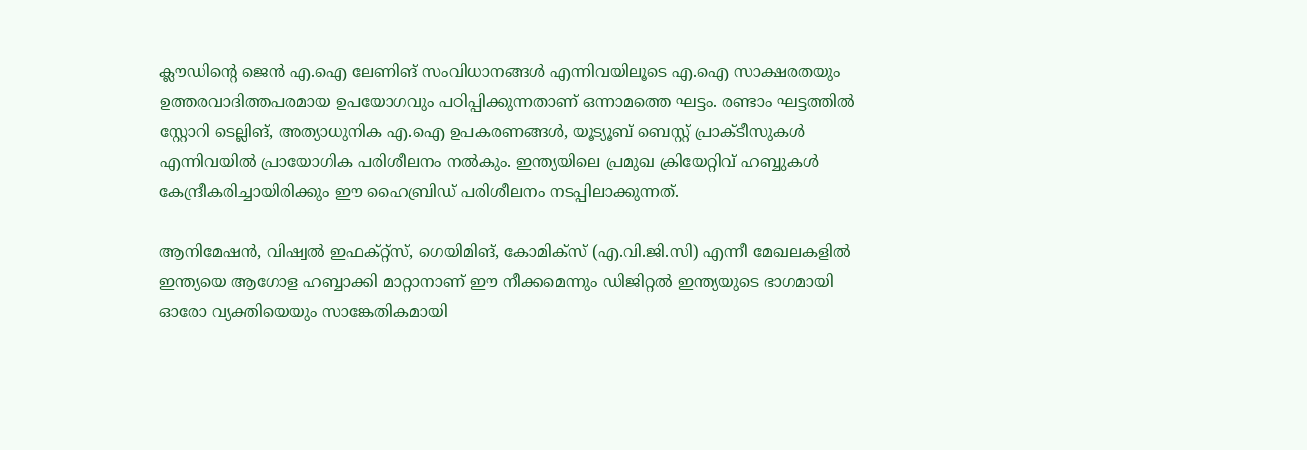ക്ലൗഡിന്റെ ജെൻ എ.ഐ ലേണിങ് സംവിധാനങ്ങൾ എന്നിവയിലൂടെ എ.ഐ സാക്ഷരതയും ഉത്തരവാദിത്തപരമായ ഉപയോഗവും പഠിപ്പിക്കുന്നതാണ് ഒന്നാമത്തെ ഘട്ടം. രണ്ടാം ഘട്ടത്തിൽ സ്റ്റോറി ടെല്ലിങ്, അത്യാധുനിക എ.ഐ ഉപകരണങ്ങൾ, യൂട്യൂബ് ബെസ്റ്റ് പ്രാക്ടീസുകൾ എന്നിവയിൽ പ്രായോഗിക പരിശീലനം നൽകും. ഇന്ത്യയിലെ പ്രമുഖ ക്രിയേറ്റിവ് ഹബ്ബുകൾ കേന്ദ്രീകരിച്ചായിരിക്കും ഈ ഹൈബ്രിഡ് പരിശീലനം നടപ്പിലാക്കുന്നത്.

ആനിമേഷൻ, വിഷ്വൽ ഇഫക്റ്റ്സ്, ഗെയിമിങ്, കോമിക്സ് (എ.വി.ജി.സി) എന്നീ മേഖലകളിൽ ഇന്ത്യയെ ആഗോള ഹബ്ബാക്കി മാറ്റാനാണ് ഈ നീക്കമെന്നും ഡിജിറ്റൽ ഇന്ത്യയുടെ ഭാഗമായി ഓരോ വ്യക്തിയെയും സാങ്കേതികമായി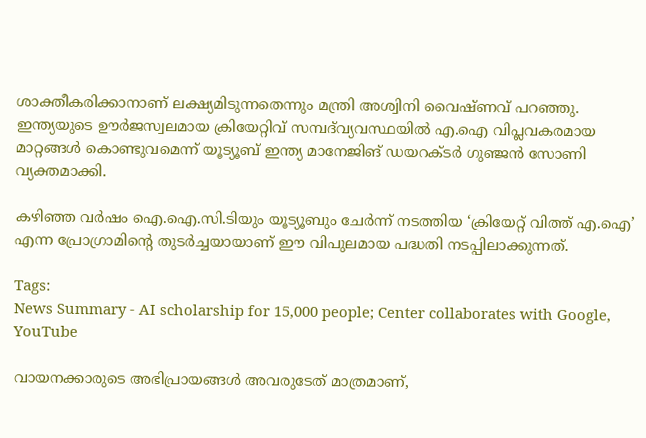ശാക്തീകരിക്കാനാണ് ലക്ഷ്യമിടുന്നതെന്നും മന്ത്രി അശ്വിനി വൈഷ്ണവ് പറഞ്ഞു. ഇന്ത്യയുടെ ഊർജസ്വലമായ ക്രിയേറ്റിവ് സമ്പദ്‌വ്യവസ്ഥയിൽ എ.ഐ വിപ്ലവകരമായ മാറ്റങ്ങൾ കൊണ്ടുവമെന്ന് യൂട്യൂബ് ഇന്ത്യ മാനേജിങ് ഡയറക്ടർ ഗുഞ്ജൻ സോണി വ്യക്തമാക്കി.

കഴിഞ്ഞ വർഷം ഐ.ഐ.സി.ടിയും യൂട്യൂബും ചേർന്ന് നടത്തിയ ‘ക്രിയേറ്റ് വിത്ത് എ.ഐ’ എന്ന പ്രോഗ്രാമിന്റെ തുടർച്ചയായാണ് ഈ വിപുലമായ പദ്ധതി നടപ്പിലാക്കുന്നത്.

Tags:
News Summary - AI scholarship for 15,000 people; Center collaborates with Google, YouTube

വായനക്കാരുടെ അഭിപ്രായങ്ങള്‍ അവരുടേത് മാത്രമാണ്,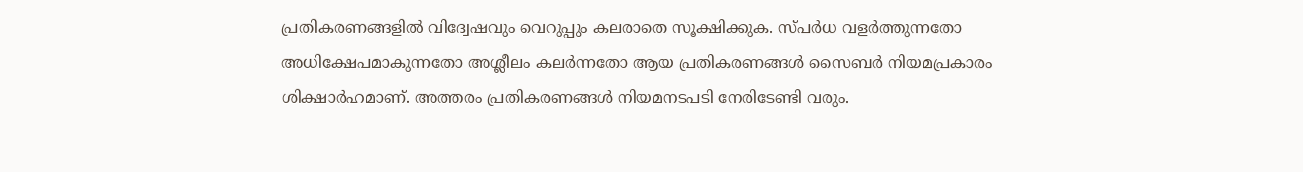പ്രതികരണങ്ങളിൽ വിദ്വേഷവും വെറുപ്പും കലരാതെ സൂക്ഷിക്കുക. സ്പർധ വളർത്തുന്നതോ അധിക്ഷേപമാകുന്നതോ അശ്ലീലം കലർന്നതോ ആയ പ്രതികരണങ്ങൾ സൈബർ നിയമപ്രകാരം ശിക്ഷാർഹമാണ്. അത്തരം പ്രതികരണങ്ങൾ നിയമനടപടി നേരിടേണ്ടി വരും.